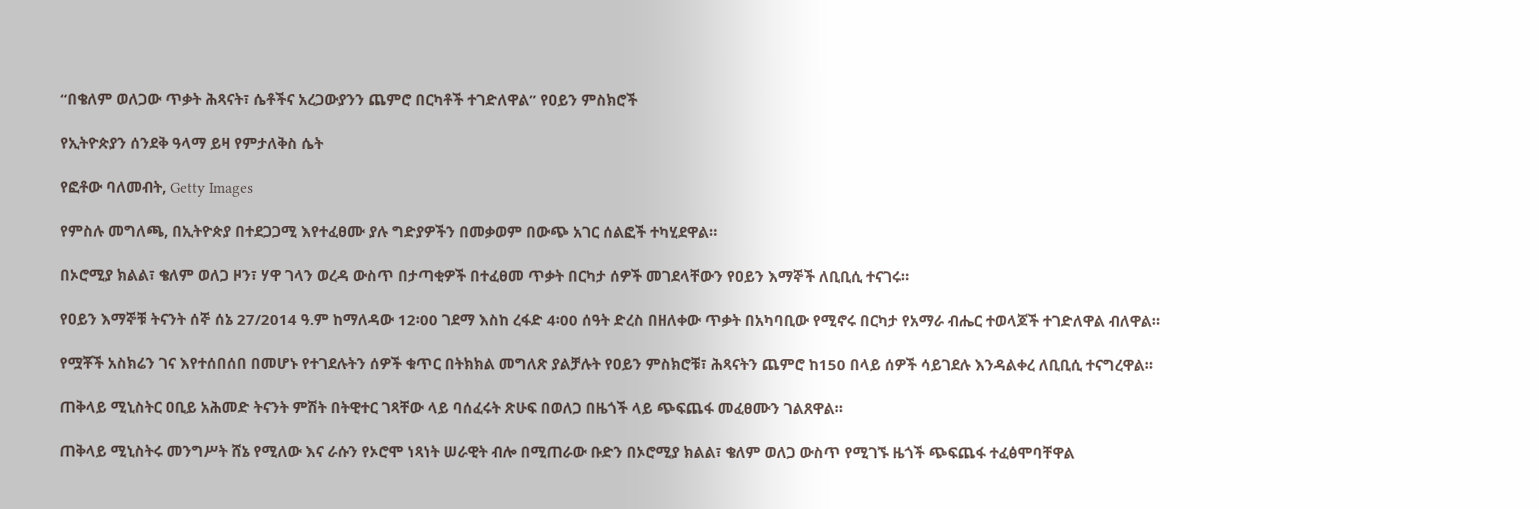“በቄለም ወለጋው ጥቃት ሕጻናት፣ ሴቶችና አረጋውያንን ጨምሮ በርካቶች ተገድለዋል” የዐይን ምስክሮች

የኢትዮጵያን ሰንደቅ ዓላማ ይዛ የምታለቅስ ሴት

የፎቶው ባለመብት, Getty Images

የምስሉ መግለጫ, በኢትዮጵያ በተደጋጋሚ እየተፈፀሙ ያሉ ግድያዎችን በመቃወም በውጭ አገር ሰልፎች ተካሂደዋል።

በኦሮሚያ ክልል፣ ቄለም ወለጋ ዞን፣ ሃዋ ገላን ወረዳ ውስጥ በታጣቂዎች በተፈፀመ ጥቃት በርካታ ሰዎች መገደላቸውን የዐይን እማኞች ለቢቢሲ ተናገሩ።

የዐይን እማኞቹ ትናንት ሰኞ ሰኔ 27/2014 ዓ.ም ከማለዳው 12፡00 ገደማ እስከ ረፋድ 4፡00 ሰዓት ድረስ በዘለቀው ጥቃት በአካባቢው የሚኖሩ በርካታ የአማራ ብሔር ተወላጆች ተገድለዋል ብለዋል።

የሟቾች አስክሬን ገና እየተሰበሰበ በመሆኑ የተገደሉትን ሰዎች ቁጥር በትክክል መግለጽ ያልቻሉት የዐይን ምስክሮቹ፣ ሕጻናትን ጨምሮ ከ150 በላይ ሰዎች ሳይገደሉ እንዳልቀረ ለቢቢሲ ተናግረዋል።

ጠቅላይ ሚኒስትር ዐቢይ አሕመድ ትናንት ምሽት በትዊተር ገጻቸው ላይ ባሰፈሩት ጽሁፍ በወለጋ በዜጎች ላይ ጭፍጨፋ መፈፀሙን ገልጸዋል።

ጠቅላይ ሚኒስትሩ መንግሥት ሸኔ የሚለው እና ራሱን የኦሮሞ ነጻነት ሠራዊት ብሎ በሚጠራው ቡድን በኦሮሚያ ክልል፣ ቄለም ወለጋ ውስጥ የሚገኙ ዜጎች ጭፍጨፋ ተፈፅሞባቸዋል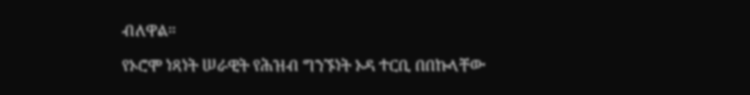ብለዋል።

የኦሮሞ ነጻነት ሠራዊት የሕዝብ ግንኙነት ኦዳ ተርቢ በበኩላቸው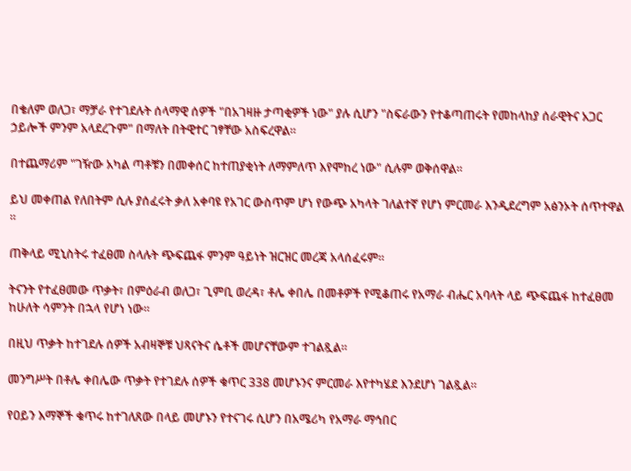በቄለም ወለጋ፣ ማቻራ የተገደሉት ሰላማዊ ሰዎች "በአገዛዙ ታጣቂዎች ነው" ያሉ ሲሆን "ስፍራውን የተቆጣጠሩት የመከላከያ ሰራዊትና አጋር ኃይሎች ምንም አላደረጉም" በማለት በትዊተር ገፃቸው አስፍረዋል።

በተጨማሪም "ገዥው አካል ጣቶቹን በመቀሰር ከተጠያቂነት ለማምለጥ እየሞከረ ነው" ሲሉም ወቅሰዋል።

ይህ መቀጠል የለበትም ሲሉ ያሰፈሩት ቃለ አቀባዩ የአገር ውስጥም ሆነ የውጭ አካላት ገለልተኛ የሆነ ምርመራ እንዲደረግም አፅንኦት ሰጥተዋል ።

ጠቅላይ ሚኒስትሩ ተፈፀመ ስላሉት ጭፍጨፋ ምንም ዓይነት ዝርዝር መረጃ አላሰፈሩም።

ትናንት የተፈፀመው ጥቃት፣ በምዕራብ ወለጋ፣ ጊምቢ ወረዳ፣ ቶሌ ቀበሌ በመቶዎች የሚቆጠሩ የአማራ ብሔር አባላት ላይ ጭፍጨፋ ከተፈፀመ ከሁለት ሳምንት በኋላ የሆነ ነው።

በዚህ ጥቃት ከተገደሉ ሰዎች አብዛኞቹ ህጻናትና ሴቶች መሆናቸውም ተገልጿል።

መንግሥት በቶሌ ቀበሌው ጥቃት የተገደሉ ሰዎች ቁጥር 338 መሆኑንና ምርመራ እየተካሄደ እንደሆነ ገልጿል።

የዐይን እማኞች ቁጥሩ ከተገለጸው በላይ መሆኑን የተናገሩ ሲሆን በአሜሪካ የአማራ ማኅበር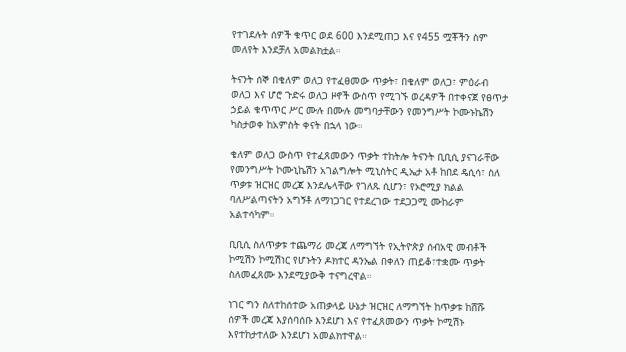የተገደሉት ሰዎች ቁጥር ወደ 600 እንደሚጠጋ እና የ455 ሟቾችን ስም መለየት እንደቻለ አመልክቷል።

ትናንት ሰኞ በቄለም ወለጋ የተፈፀመው ጥቃት፣ በቄለም ወለጋ፣ ምዕራብ ወለጋ እና ሆሮ ጉድሩ ወለጋ ዞኖች ውስጥ የሚገኙ ወረዳዎች በተቀናጀ የፀጥታ ኃይል ቁጥጥር ሥር ሙሉ በሙሉ መግባታቸውን የመንግሥት ኮሙኑኬሽን ካስታወቀ ከአምስት ቀናት በኋላ ነው።

ቄለም ወለጋ ውስጥ የተፈጸመውን ጥቃት ተከትሎ ትናንት ቢቢሲ ያናገራቸው የመንግሥት ኮሙኒኬሽን አገልግሎት ሚኒስትር ዲኤታ አቶ ከበደ ዴሲሳ፣ ስለ ጥቃቱ ዝርዝር መረጃ እንደሌላቸው የገለጹ ሲሆን፣ የኦሮሚያ ክልል ባለሥልጣናትን አግኝቶ ለማነጋገር የተደረገው ተደጋጋሚ ሙከራም አልተሳካም።

ቢቢሲ ስለጥቃቱ ተጨማሪ መረጃ ለማግኘት የኢትዮጵያ ሰብአዊ መብቶች ኮሚሽን ኮሚሽነር የሆኑትን ዶክተር ዳንኤል በቀለን ጠይቆ፣ተቋሙ ጥቃት ስለመፈጸሙ እንደሚያውቅ ተናግረዋል።

ነገር ግን ስለተከሰተው አጠቃላይ ሁኔታ ዝርዝር ለማግኘት ከጥቃቱ ከሸሹ ሰዎች መረጃ እያሰባሰቡ እንደሆነ እና የተፈጸመውን ጥቃት ኮሚሽኑ እየተከታተለው እንደሆነ አመልክተዋል።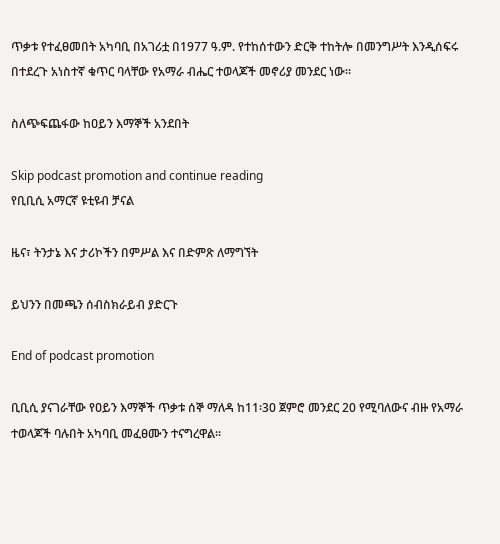ጥቃቱ የተፈፀመበት አካባቢ በአገሪቷ በ1977 ዓ.ም. የተከሰተውን ድርቅ ተከትሎ በመንግሥት እንዲሰፍሩ በተደረጉ አነስተኛ ቁጥር ባላቸው የአማራ ብሔር ተወላጆች መኖሪያ መንደር ነው።

ስለጭፍጨፋው ከዐይን እማኞች አንደበት

Skip podcast promotion and continue reading
የቢቢሲ አማርኛ ዩቲዩብ ቻናል

ዜና፣ ትንታኔ እና ታሪኮችን በምሥል እና በድምጽ ለማግኘት

ይህንን በመጫን ሰብስክራይብ ያድርጉ

End of podcast promotion

ቢቢሲ ያናገራቸው የዐይን እማኞች ጥቃቱ ሰኞ ማለዳ ከ11፡30 ጀምሮ መንደር 20 የሚባለውና ብዙ የአማራ ተወላጆች ባሉበት አካባቢ መፈፀሙን ተናግረዋል።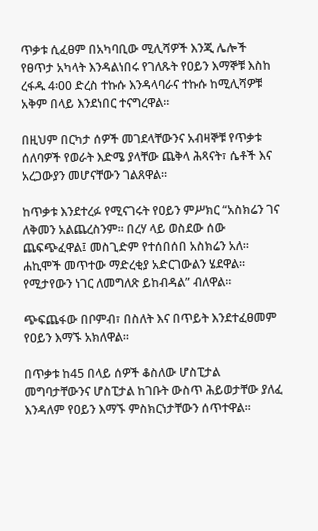ጥቃቱ ሲፈፀም በአካባቢው ሚሊሻዎች እንጂ ሌሎች የፀጥታ አካላት እንዳልነበሩ የገለጹት የዐይን እማኞቹ እስከ ረፋዱ 4፡00 ድረስ ተኩሱ እንዳላባራና ተኩሱ ከሚሊሻዎቹ አቅም በላይ እንደነበር ተናግረዋል።

በዚህም በርካታ ሰዎች መገደላቸውንና አብዛኞቹ የጥቃቱ ሰለባዎች የወራት እድሜ ያላቸው ጨቅላ ሕጻናት፣ ሴቶች እና አረጋውያን መሆናቸውን ገልጸዋል።

ከጥቃቱ እንደተረፉ የሚናገሩት የዐይን ምሥክር “አስክሬን ገና ለቅመን አልጨረስንም። በረሃ ላይ ወስደው ሰው ጨፍጭፈዋል፤ መስጊድም የተሰበሰበ አስክሬን አለ። ሐኪሞች መጥተው ማድረቂያ አድርገውልን ሄደዋል። የሚታየውን ነገር ለመግለጽ ይከብዳል” ብለዋል።

ጭፍጨፋው በቦምብ፣ በስለት እና በጥይት እንደተፈፀመም የዐይን እማኙ አክለዋል።

በጥቃቱ ከ45 በላይ ሰዎች ቆስለው ሆስፒታል መግባታቸውንና ሆስፒታል ከገቡት ውስጥ ሕይወታቸው ያለፈ እንዳለም የዐይን እማኙ ምስክርነታቸውን ሰጥተዋል።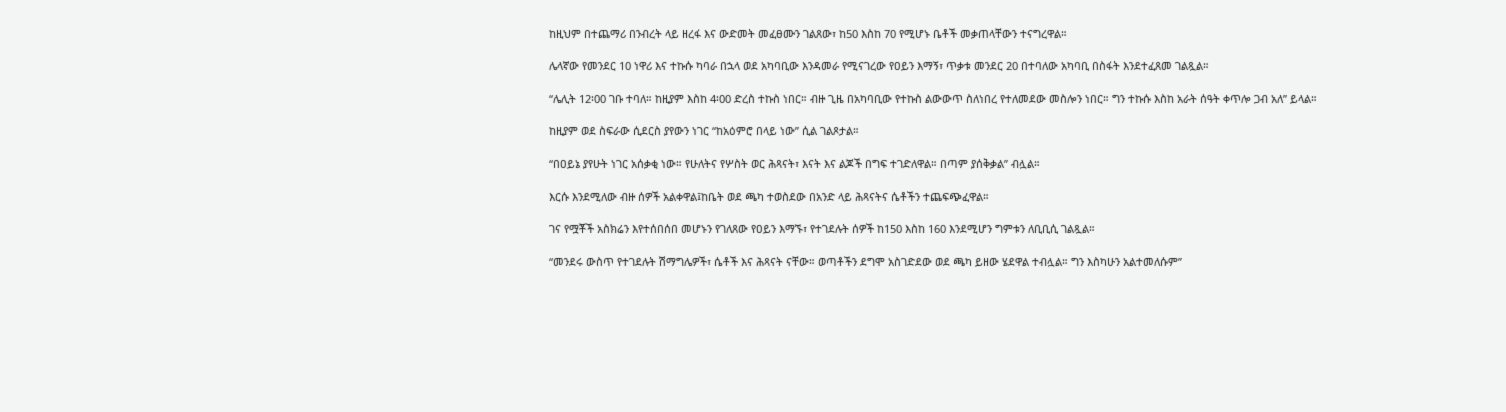ከዚህም በተጨማሪ በንብረት ላይ ዘረፋ እና ውድመት መፈፀሙን ገልጸው፣ ከ50 እስከ 70 የሚሆኑ ቤቶች መቃጠላቸውን ተናግረዋል።

ሌላኛው የመንደር 10 ነዋሪ እና ተኩሱ ካባራ በኋላ ወደ አካባቢው እንዳመራ የሚናገረው የዐይን እማኝ፣ ጥቃቱ መንደር 20 በተባለው አካባቢ በስፋት እንደተፈጸመ ገልጿል።

“ሌሊት 12፡00 ገቡ ተባለ። ከዚያም እስከ 4፡00 ድረስ ተኩስ ነበር። ብዙ ጊዜ በአካባቢው የተኩስ ልውውጥ ስለነበረ የተለመደው መስሎን ነበር። ግን ተኩሱ እስከ አራት ሰዓት ቀጥሎ ጋብ አለ” ይላል።

ከዚያም ወደ ስፍራው ሲደርስ ያየውን ነገር “ከአዕምሮ በላይ ነው” ሲል ገልጾታል።

“በዐይኔ ያየሁት ነገር አሰቃቂ ነው። የሁለትና የሦስት ወር ሕጻናት፣ እናት እና ልጆች በግፍ ተገድለዋል። በጣም ያሰቅቃል” ብሏል።

እርሱ እንደሚለው ብዙ ሰዎች አልቀዋል፤ከቤት ወደ ጫካ ተወስደው በአንድ ላይ ሕጻናትና ሴቶችን ተጨፍጭፈዋል።

ገና የሟቾች አስክሬን እየተሰበሰበ መሆኑን የገለጸው የዐይን እማኙ፣ የተገደሉት ሰዎች ከ150 እስከ 160 እንደሚሆን ግምቱን ለቢቢሲ ገልጿል።

“መንደሩ ውስጥ የተገደሉት ሽማግሌዎች፣ ሴቶች እና ሕጻናት ናቸው። ወጣቶችን ደግሞ አስገድደው ወደ ጫካ ይዘው ሄደዋል ተብሏል። ግን እስካሁን አልተመለሱም”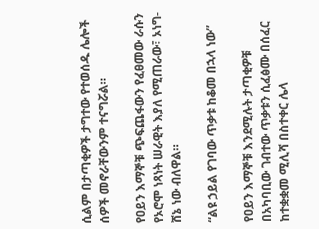ሲልም በታጣቂዎች ታግተው የተወሰዱ ሌሎች ሰዎች መኖራቸውንም ተናግሯል።

የዐይን እማኞቹ ጭፍጨፋውን የፈፀመው ራሱን የኦሮሞ ነጻነት ሠራዊት እያለ የሚጠራው፣ ኦነግ-ሸኔ ነው ብለዋል።

“ልዩ ኃይል የገባው ጥቃቱ ከቆመ በኋላ ነው”

የዐይን እማኞቹ እንደሚሉት ታጣቂዎቹ በአካባቢው ገብተው ጥቃቱን ሲፈፅሙ በሰፈር ከተቋቋመ ሚሊሻ በስተቀር ሌላ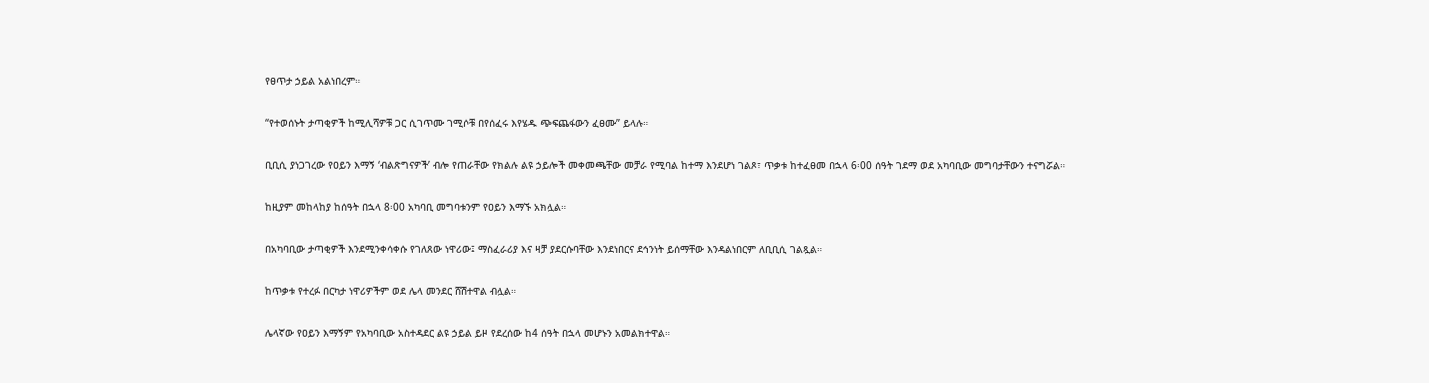የፀጥታ ኃይል አልነበረም።

“የተወሰኑት ታጣቂዎች ከሚሊሻዎቹ ጋር ሲገጥሙ ገሚሶቹ በየሰፈሩ እየሄዱ ጭፍጨፋውን ፈፀሙ” ይላሉ።

ቢቢሲ ያነጋገረው የዐይን እማኝ ‘ብልጽግናዎች’ ብሎ የጠራቸው የክልሉ ልዩ ኃይሎች መቀመጫቸው መቻራ የሚባል ከተማ እንደሆነ ገልጾ፣ ጥቃቱ ከተፈፀመ በኋላ 6፡00 ሰዓት ገደማ ወደ አካባቢው መግባታቸውን ተናግሯል።

ከዚያም መከላከያ ከሰዓት በኋላ 8፡00 አካባቢ መግባቱንም የዐይን እማኙ አክሏል።

በአካባቢው ታጣቂዎች እንደሚንቀሳቀሱ የገለጸው ነዋሪው፤ ማስፈራሪያ እና ዛቻ ያደርሱባቸው እንደነበርና ደኅንነት ይሰማቸው እንዳልነበርም ለቢቢሲ ገልጿል።

ከጥቃቱ የተረፉ በርካታ ነዋሪዎችም ወደ ሌላ መንደር ሸሽተዋል ብሏል።

ሌላኛው የዐይን እማኝም የአካባቢው አስተዳደር ልዩ ኃይል ይዞ የደረሰው ከ4 ሰዓት በኋላ መሆኑን አመልክተዋል።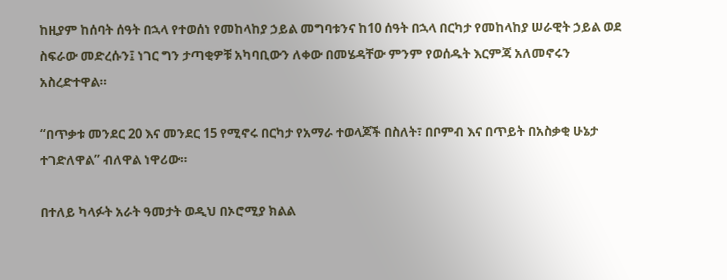ከዚያም ከሰባት ሰዓት በኋላ የተወሰነ የመከላከያ ኃይል መግባቱንና ከ10 ሰዓት በኋላ በርካታ የመከላከያ ሠራዊት ኃይል ወደ ስፍራው መድረሱን፤ ነገር ግን ታጣቂዎቹ አካባቢውን ለቀው በመሄዳቸው ምንም የወሰዱት እርምጃ አለመኖሩን አስረድተዋል።

“በጥቃቱ መንደር 20 እና መንደር 15 የሚኖሩ በርካታ የአማራ ተወላጆች በስለት፣ በቦምብ እና በጥይት በአስቃቂ ሁኔታ ተገድለዋል” ብለዋል ነዋሪው።

በተለይ ካላፉት አራት ዓመታት ወዲህ በኦሮሚያ ክልል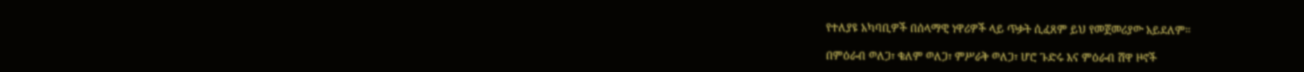የተለያዩ አካባቢዎች በሰላማዊ ነዋሪዎች ላይ ጥቃት ሲፈጸም ይህ የመጀመሪያው አይደለም።

በምዕራብ ወለጋ፣ ቄለም ወለጋ፣ ምሥራቅ ወለጋ፣ ሆሮ ጉድሩ እና ምዕራብ ሸዋ ዞኖች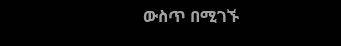ውስጥ በሚገኙ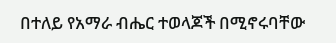በተለይ የአማራ ብሔር ተወላጆች በሚኖሩባቸው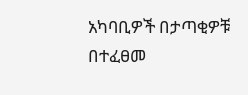አካባቢዎች በታጣቂዎቹ በተፈፀመ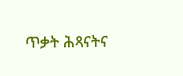ጥቃት ሕጻናትና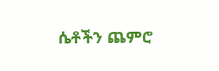ሴቶችን ጨምሮ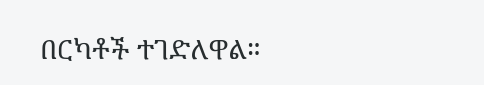በርካቶች ተገድለዋል።